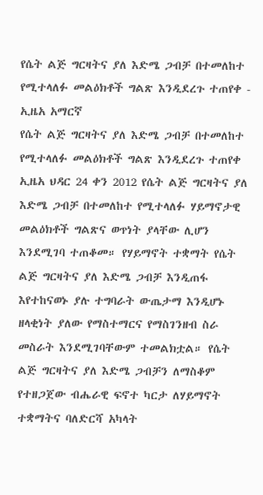የሴት ልጅ ግርዛትና ያለ እድሜ ጋብቻ በተመለከተ የሚተላለፉ መልዕክቶች ግልጽ እንዲደረጉ ተጠየቀ - ኢዜአ አማርኛ
የሴት ልጅ ግርዛትና ያለ እድሜ ጋብቻ በተመለከተ የሚተላለፉ መልዕክቶች ግልጽ እንዲደረጉ ተጠየቀ
ኢዜአ ህዳር 24 ቀን 2012 የሴት ልጅ ግርዛትና ያለ እድሜ ጋብቻ በተመለከተ የሚተላለፉ ሃይማኖታዊ መልዕክቶች ግልጽና ወጥነት ያላቸው ሊሆን እንደሚገባ ተጠቆመ። የሃይማኖት ተቋማት የሴት ልጅ ግርዛትና ያለ እድሜ ጋብቻ እንዲጠፋ እየተከናወኑ ያሉ ተግባራት ውጤታማ እንዲሆኑ ዘላቂነት ያለው የማስተማርና የማስገንዘብ ስራ መስራት እንደሚገባቸውም ተመልክቷል። የሴት ልጅ ግርዛትና ያለ እድሜ ጋብቻን ለማስቆም የተዘጋጀው ብሔራዊ ፍኖተ ካርታ ለሃይማኖት ተቋማትና ባለድርሻ አካላት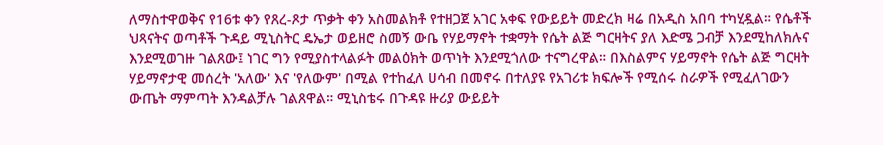ለማስተዋወቅና የ16ቱ ቀን የጸረ-ጾታ ጥቃት ቀን አስመልክቶ የተዘጋጀ አገር አቀፍ የውይይት መድረክ ዛሬ በአዲስ አበባ ተካሂዷል። የሴቶች ህጻናትና ወጣቶች ጉዳይ ሚኒስትር ዴኤታ ወይዘሮ ስመኝ ውቤ የሃይማኖት ተቋማት የሴት ልጅ ግርዛትና ያለ እድሜ ጋብቻ እንደሚከለክሉና እንደሚወገዙ ገልጸው፤ ነገር ግን የሚያስተላልፉት መልዕክት ወጥነት እንደሚጎለው ተናግረዋል። በእስልምና ሃይማኖት የሴት ልጅ ግርዛት ሃይማኖታዊ መሰረት 'አለው' እና 'የለውም' በሚል የተከፈለ ሀሳብ በመኖሩ በተለያዩ የአገሪቱ ክፍሎች የሚሰሩ ስራዎች የሚፈለገውን ውጤት ማምጣት እንዳልቻሉ ገልጸዋል። ሚኒስቴሩ በጉዳዩ ዙሪያ ውይይት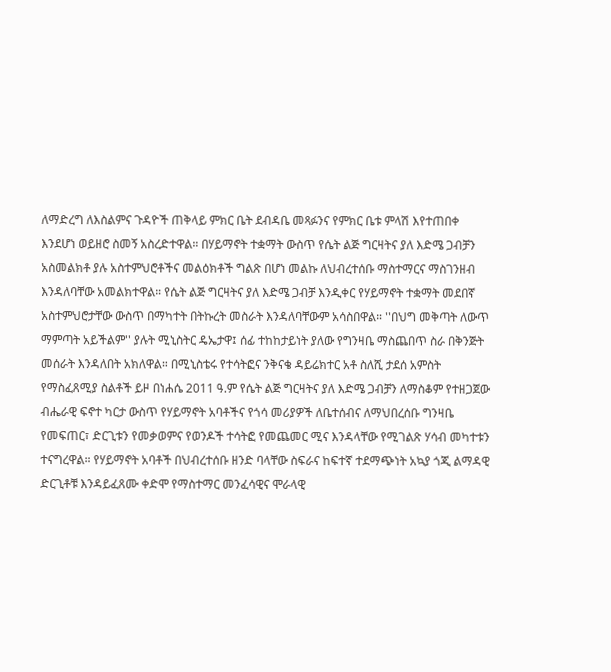ለማድረግ ለእስልምና ጉዳዮች ጠቅላይ ምክር ቤት ደብዳቤ መጻፉንና የምክር ቤቱ ምላሽ እየተጠበቀ እንደሆነ ወይዘሮ ስመኝ አስረድተዋል። በሃይማኖት ተቋማት ውስጥ የሴት ልጅ ግርዛትና ያለ እድሜ ጋብቻን አስመልክቶ ያሉ አስተምህሮቶችና መልዕክቶች ግልጽ በሆነ መልኩ ለህብረተሰቡ ማስተማርና ማስገንዘብ እንዳለባቸው አመልክተዋል። የሴት ልጅ ግርዛትና ያለ እድሜ ጋብቻ እንዲቀር የሃይማኖት ተቋማት መደበኛ አስተምህሮታቸው ውስጥ በማካተት በትኩረት መስራት እንዳለባቸውም አሳስበዋል። ''በህግ መቅጣት ለውጥ ማምጣት አይችልም'' ያሉት ሚኒስትር ዴኤታዋ፤ ሰፊ ተከከታይነት ያለው የግንዛቤ ማስጨበጥ ስራ በቅንጅት መሰራት እንዳለበት አክለዋል። በሚኒስቴሩ የተሳትፎና ንቅናቄ ዳይሬክተር አቶ ስለሺ ታደሰ አምስት የማስፈጸሚያ ስልቶች ይዞ በነሐሴ 2011 ዓ.ም የሴት ልጅ ግርዛትና ያለ እድሜ ጋብቻን ለማስቆም የተዘጋጀው ብሔራዊ ፍኖተ ካርታ ውስጥ የሃይማኖት አባቶችና የጎሳ መሪያዎች ለቤተሰብና ለማህበረሰቡ ግንዛቤ የመፍጠር፣ ድርጊቱን የመቃወምና የወንዶች ተሳትፎ የመጨመር ሚና እንዳላቸው የሚገልጽ ሃሳብ መካተቱን ተናግረዋል። የሃይማኖት አባቶች በህብረተሰቡ ዘንድ ባላቸው ስፍራና ከፍተኛ ተደማጭነት አኳያ ጎጂ ልማዳዊ ድርጊቶቹ እንዳይፈጸሙ ቀድሞ የማስተማር መንፈሳዊና ሞራላዊ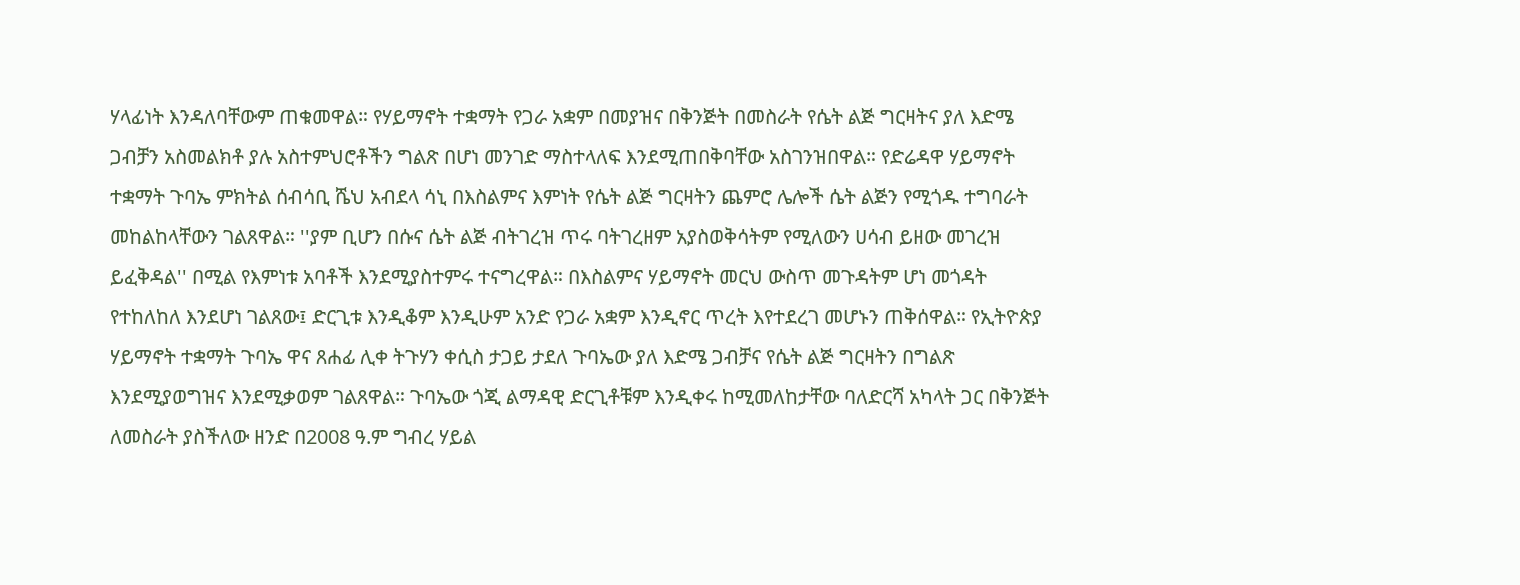ሃላፊነት እንዳለባቸውም ጠቁመዋል። የሃይማኖት ተቋማት የጋራ አቋም በመያዝና በቅንጅት በመስራት የሴት ልጅ ግርዛትና ያለ እድሜ ጋብቻን አስመልክቶ ያሉ አስተምህሮቶችን ግልጽ በሆነ መንገድ ማስተላለፍ እንደሚጠበቅባቸው አስገንዝበዋል። የድሬዳዋ ሃይማኖት ተቋማት ጉባኤ ምክትል ሰብሳቢ ሼህ አብደላ ሳኒ በእስልምና እምነት የሴት ልጅ ግርዛትን ጨምሮ ሌሎች ሴት ልጅን የሚጎዱ ተግባራት መከልከላቸውን ገልጸዋል። ''ያም ቢሆን በሱና ሴት ልጅ ብትገረዝ ጥሩ ባትገረዘም አያስወቅሳትም የሚለውን ሀሳብ ይዘው መገረዝ ይፈቅዳል'' በሚል የእምነቱ አባቶች እንደሚያስተምሩ ተናግረዋል። በእስልምና ሃይማኖት መርህ ውስጥ መጉዳትም ሆነ መጎዳት የተከለከለ እንደሆነ ገልጸው፤ ድርጊቱ እንዲቆም እንዲሁም አንድ የጋራ አቋም እንዲኖር ጥረት እየተደረገ መሆኑን ጠቅሰዋል። የኢትዮጵያ ሃይማኖት ተቋማት ጉባኤ ዋና ጸሐፊ ሊቀ ትጉሃን ቀሲስ ታጋይ ታደለ ጉባኤው ያለ እድሜ ጋብቻና የሴት ልጅ ግርዛትን በግልጽ እንደሚያወግዝና እንደሚቃወም ገልጸዋል። ጉባኤው ጎጂ ልማዳዊ ድርጊቶቹም እንዲቀሩ ከሚመለከታቸው ባለድርሻ አካላት ጋር በቅንጅት ለመስራት ያስችለው ዘንድ በ2008 ዓ.ም ግብረ ሃይል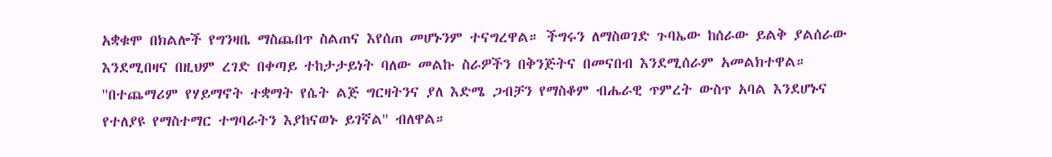አቋቁሞ በክልሎች የግንዛቤ ማስጨበጥ ስልጠና እየሰጠ መሆኑንም ተናግረዋል። ችግሩን ለማስወገድ ጉባኤው ከሰራው ይልቅ ያልሰራው እንደሚበዛና በዚህም ረገድ በቀጣይ ተከታታይነት ባለው መልኩ ስራዎችን በቅንጅትና በመናበብ እንደሚሰራም አመልክተዋል። ''በተጨማሪም የሃይማኖት ተቋማት የሴት ልጅ ግርዛትንና ያለ እድሜ ጋብቻን የማስቆም ብሔራዊ ጥምረት ውስጥ አባል እንደሆኑና የተለያዩ የማስተማር ተግባራትን እያከናወኑ ይገኛል'' ብለዋል።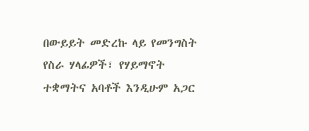በውይይት መድረኩ ላይ የመንግስት የስራ ሃላፊዎች፣ የሃይማኖት ተቋማትና አባቶች እንዲሁም አጋር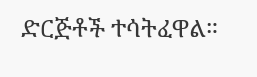ድርጅቶች ተሳትፈዋል።